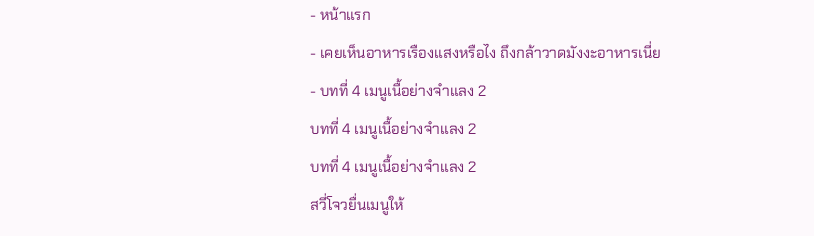- หน้าแรก
- เคยเห็นอาหารเรืองแสงหรือไง ถึงกล้าวาดมังงะอาหารเนี่ย
- บทที่ 4 เมนูเนื้อย่างจำแลง 2
บทที่ 4 เมนูเนื้อย่างจำแลง 2
บทที่ 4 เมนูเนื้อย่างจำแลง 2
สวี่โจวยื่นเมนูให้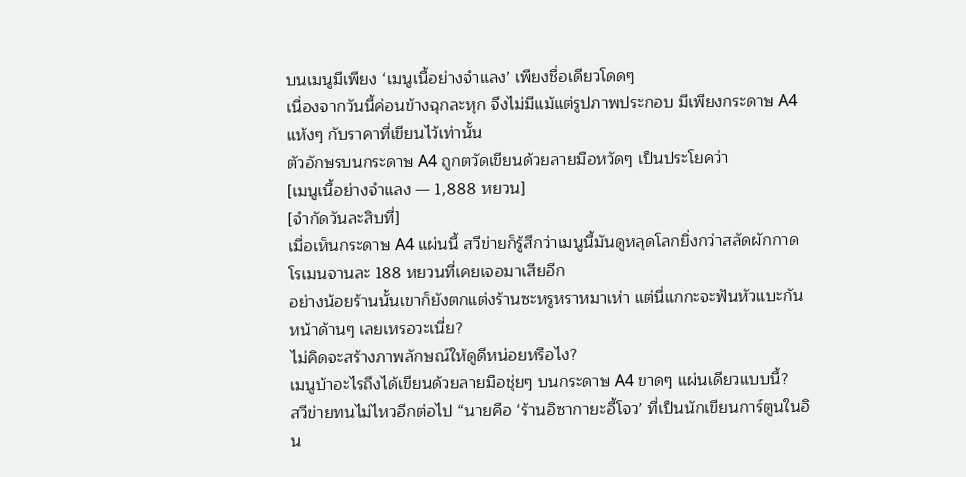บนเมนูมีเพียง ‘เมนูเนื้อย่างจำแลง’ เพียงชื่อเดียวโดดๆ
เนื่องจากวันนี้ค่อนข้างฉุกละหุก จึงไม่มีแม้แต่รูปภาพประกอบ มีเพียงกระดาษ A4 แห้งๆ กับราคาที่เขียนไว้เท่านั้น
ตัวอักษรบนกระดาษ A4 ถูกตวัดเขียนด้วยลายมือหวัดๆ เป็นประโยคว่า
[เมนูเนื้อย่างจำแลง — 1,888 หยวน]
[จำกัดวันละสิบที่]
เมื่อเห็นกระดาษ A4 แผ่นนี้ สวีข่ายก็รู้สึกว่าเมนูนี้มันดูหลุดโลกยิ่งกว่าสลัดผักกาดโรเมนจานละ 188 หยวนที่เคยเจอมาเสียอีก
อย่างน้อยร้านนั้นเขาก็ยังตกแต่งร้านซะหรูหราหมาเห่า แต่นี่แกกะจะฟันหัวแบะกันหน้าด้านๆ เลยเหรอวะเนี่ย?
ไม่คิดจะสร้างภาพลักษณ์ให้ดูดีหน่อยหรือไง?
เมนูบ้าอะไรถึงได้เขียนด้วยลายมือชุ่ยๆ บนกระดาษ A4 ขาดๆ แผ่นเดียวแบบนี้?
สวีข่ายทนไม่ไหวอีกต่อไป “นายคือ ‘ร้านอิซากายะอี้โจว’ ที่เป็นนักเขียนการ์ตูนในอิน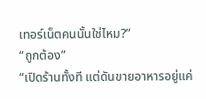เทอร์เน็ตคนนั้นใช่ไหม?”
“ถูกต้อง”
“เปิดร้านทั้งที แต่ดันขายอาหารอยู่แค่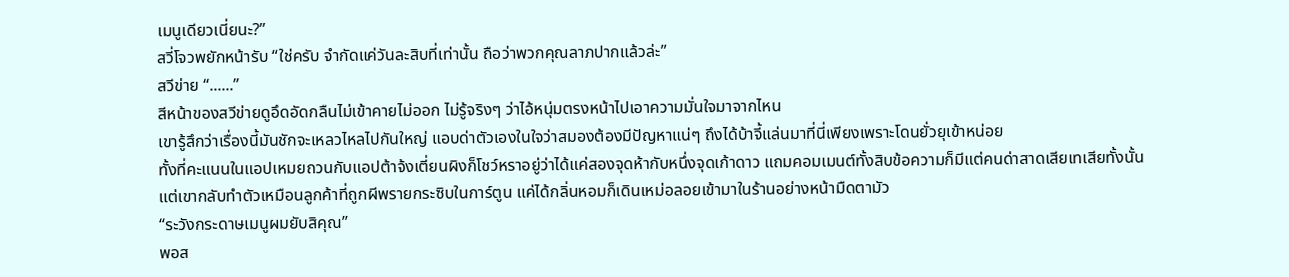เมนูเดียวเนี่ยนะ?”
สวี่โจวพยักหน้ารับ “ใช่ครับ จำกัดแค่วันละสิบที่เท่านั้น ถือว่าพวกคุณลาภปากแล้วล่ะ”
สวีข่าย “......”
สีหน้าของสวีข่ายดูอึดอัดกลืนไม่เข้าคายไม่ออก ไม่รู้จริงๆ ว่าไอ้หนุ่มตรงหน้าไปเอาความมั่นใจมาจากไหน
เขารู้สึกว่าเรื่องนี้มันชักจะเหลวไหลไปกันใหญ่ แอบด่าตัวเองในใจว่าสมองต้องมีปัญหาแน่ๆ ถึงได้บ้าจี้แล่นมาที่นี่เพียงเพราะโดนยั่วยุเข้าหน่อย
ทั้งที่คะแนนในแอปเหมยถวนกับแอปต้าจ้งเตี่ยนผิงก็โชว์หราอยู่ว่าได้แค่สองจุดห้ากับหนึ่งจุดเก้าดาว แถมคอมเมนต์ทั้งสิบข้อความก็มีแต่คนด่าสาดเสียเทเสียทั้งนั้น
แต่เขากลับทำตัวเหมือนลูกค้าที่ถูกผีพรายกระซิบในการ์ตูน แค่ได้กลิ่นหอมก็เดินเหม่อลอยเข้ามาในร้านอย่างหน้ามืดตามัว
“ระวังกระดาษเมนูผมยับสิคุณ”
พอส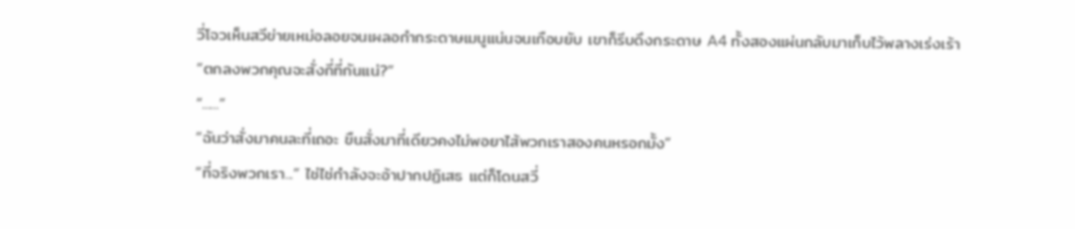วี่โจวเห็นสวีข่ายเหม่อลอยจนเผลอกำกระดาษเมนูแน่นจนเกือบยับ เขาก็รีบดึงกระดาษ A4 ทั้งสองแผ่นกลับมาเก็บไว้พลางเร่งเร้า
“ตกลงพวกคุณจะสั่งกี่ที่กันแน่?”
“......”
“ฉันว่าสั่งมาคนละที่เถอะ ขืนสั่งมาที่เดียวคงไม่พอยาไส้พวกเราสองคนหรอกมั้ง”
“ที่จริงพวกเรา...” ไช่ไช่กำลังจะอ้าปากปฏิเสธ แต่ก็โดนสวี่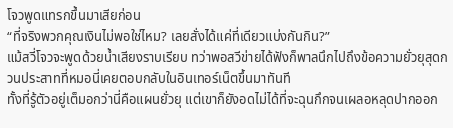โจวพูดแทรกขึ้นมาเสียก่อน
“ที่จริงพวกคุณเงินไม่พอใช่ไหม? เลยสั่งได้แค่ที่เดียวแบ่งกันกิน?”
แม้สวี่โจวจะพูดด้วยน้ำเสียงราบเรียบ ทว่าพอสวีข่ายได้ฟังก็พาลนึกไปถึงข้อความยั่วยุสุดกวนประสาทที่หมอนี่เคยตอบกลับในอินเทอร์เน็ตขึ้นมาทันที
ทั้งที่รู้ตัวอยู่เต็มอกว่านี่คือแผนยั่วยุ แต่เขาก็ยังอดไม่ได้ที่จะฉุนกึกจนเผลอหลุดปากออก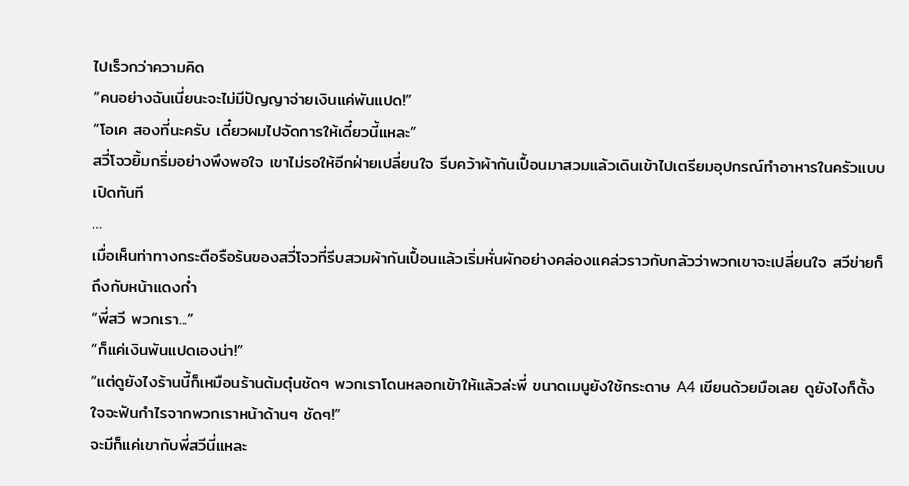ไปเร็วกว่าความคิด
“คนอย่างฉันเนี่ยนะจะไม่มีปัญญาจ่ายเงินแค่พันแปด!”
“โอเค สองที่นะครับ เดี๋ยวผมไปจัดการให้เดี๋ยวนี้แหละ”
สวี่โจวยิ้มกริ่มอย่างพึงพอใจ เขาไม่รอให้อีกฝ่ายเปลี่ยนใจ รีบคว้าผ้ากันเปื้อนมาสวมแล้วเดินเข้าไปเตรียมอุปกรณ์ทำอาหารในครัวแบบเปิดทันที
…
เมื่อเห็นท่าทางกระตือรือร้นของสวี่โจวที่รีบสวมผ้ากันเปื้อนแล้วเริ่มหั่นผักอย่างคล่องแคล่วราวกับกลัวว่าพวกเขาจะเปลี่ยนใจ สวีข่ายก็ถึงกับหน้าแดงก่ำ
“พี่สวี พวกเรา...”
“ก็แค่เงินพันแปดเองน่า!”
“แต่ดูยังไงร้านนี้ก็เหมือนร้านต้มตุ๋นชัดๆ พวกเราโดนหลอกเข้าให้แล้วล่ะพี่ ขนาดเมนูยังใช้กระดาษ A4 เขียนด้วยมือเลย ดูยังไงก็ตั้งใจจะฟันกำไรจากพวกเราหน้าด้านๆ ชัดๆ!”
จะมีก็แค่เขากับพี่สวีนี่แหละ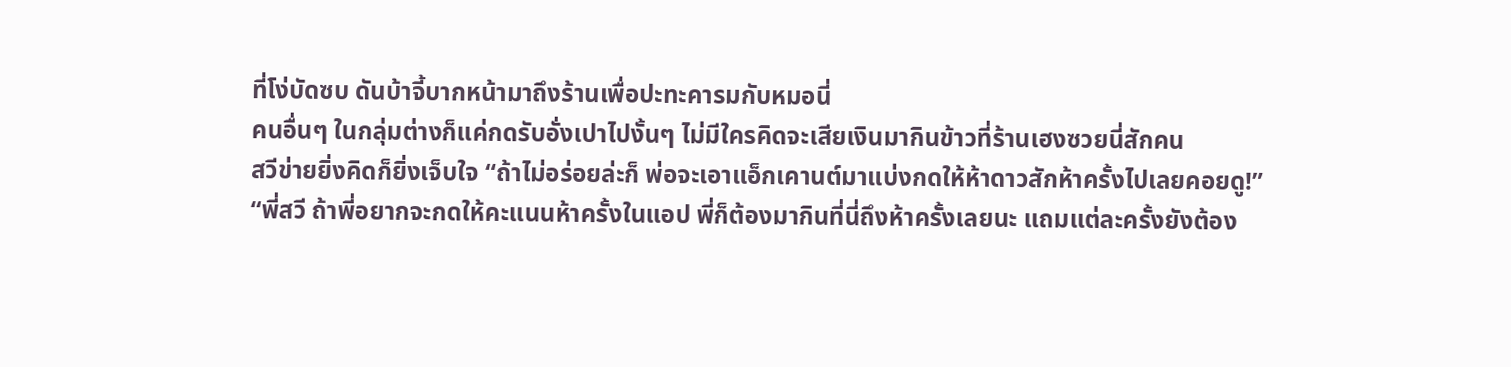ที่โง่บัดซบ ดันบ้าจี้บากหน้ามาถึงร้านเพื่อปะทะคารมกับหมอนี่
คนอื่นๆ ในกลุ่มต่างก็แค่กดรับอั่งเปาไปงั้นๆ ไม่มีใครคิดจะเสียเงินมากินข้าวที่ร้านเฮงซวยนี่สักคน
สวีข่ายยิ่งคิดก็ยิ่งเจ็บใจ “ถ้าไม่อร่อยล่ะก็ พ่อจะเอาแอ็กเคานต์มาแบ่งกดให้ห้าดาวสักห้าครั้งไปเลยคอยดู!”
“พี่สวี ถ้าพี่อยากจะกดให้คะแนนห้าครั้งในแอป พี่ก็ต้องมากินที่นี่ถึงห้าครั้งเลยนะ แถมแต่ละครั้งยังต้อง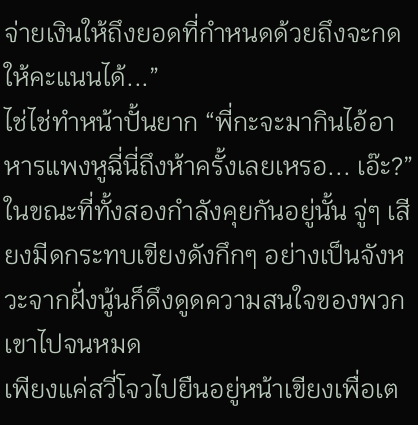จ่ายเงินให้ถึงยอดที่กำหนดด้วยถึงจะกดให้คะแนนได้...”
ไช่ไช่ทำหน้าปั้นยาก “พี่กะจะมากินไอ้อาหารแพงหูฉี่นี่ถึงห้าครั้งเลยเหรอ... เอ๊ะ?”
ในขณะที่ทั้งสองกำลังคุยกันอยู่นั้น จู่ๆ เสียงมีดกระทบเขียงดังกึกๆ อย่างเป็นจังหวะจากฝั่งนู้นก็ดึงดูดความสนใจของพวกเขาไปจนหมด
เพียงแค่สวี่โจวไปยืนอยู่หน้าเขียงเพื่อเต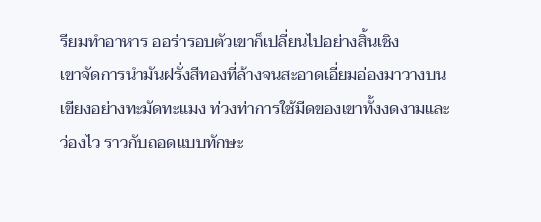รียมทำอาหาร ออร่ารอบตัวเขาก็เปลี่ยนไปอย่างสิ้นเชิง
เขาจัดการนำมันฝรั่งสีทองที่ล้างจนสะอาดเอี่ยมอ่องมาวางบนเขียงอย่างทะมัดทะแมง ท่วงท่าการใช้มีดของเขาทั้งงดงามและว่องไว ราวกับถอดแบบทักษะ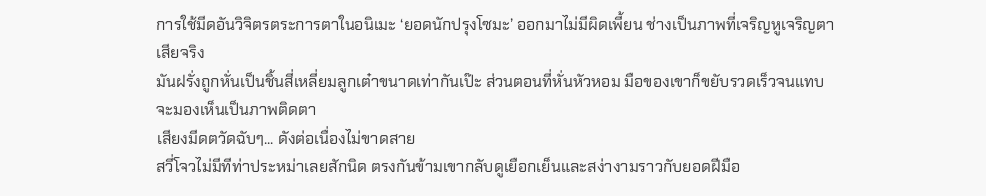การใช้มีดอันวิจิตรตระการตาในอนิเมะ ‘ยอดนักปรุงโซมะ’ ออกมาไม่มีผิดเพี้ยน ช่างเป็นภาพที่เจริญหูเจริญตาเสียจริง
มันฝรั่งถูกหั่นเป็นชิ้นสี่เหลี่ยมลูกเต๋าขนาดเท่ากันเป๊ะ ส่วนตอนที่หั่นหัวหอม มือของเขาก็ขยับรวดเร็วจนแทบจะมองเห็นเป็นภาพติดตา
เสียงมีดตวัดฉับๆ... ดังต่อเนื่องไม่ขาดสาย
สวี่โจวไม่มีทีท่าประหม่าเลยสักนิด ตรงกันข้ามเขากลับดูเยือกเย็นและสง่างามราวกับยอดฝีมือ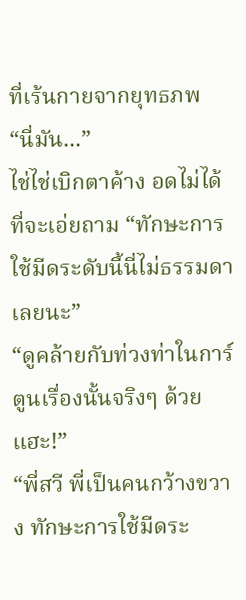ที่เร้นกายจากยุทธภพ
“นี่มัน...”
ไช่ไช่เบิกตาค้าง อดไม่ได้ที่จะเอ่ยถาม “ทักษะการใช้มีดระดับนี้นี่ไม่ธรรมดาเลยนะ”
“ดูคล้ายกับท่วงท่าในการ์ตูนเรื่องนั้นจริงๆ ด้วยแฮะ!”
“พี่สวี พี่เป็นคนกว้างขวาง ทักษะการใช้มีดระ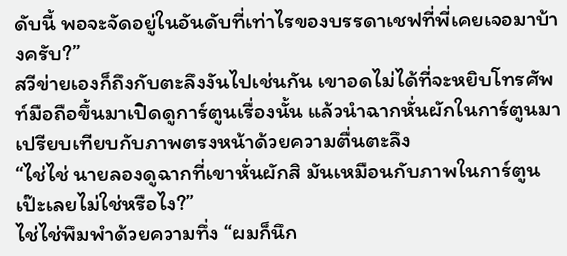ดับนี้ พอจะจัดอยู่ในอันดับที่เท่าไรของบรรดาเชฟที่พี่เคยเจอมาบ้างครับ?”
สวีข่ายเองก็ถึงกับตะลึงงันไปเช่นกัน เขาอดไม่ได้ที่จะหยิบโทรศัพท์มือถือขึ้นมาเปิดดูการ์ตูนเรื่องนั้น แล้วนำฉากหั่นผักในการ์ตูนมาเปรียบเทียบกับภาพตรงหน้าด้วยความตื่นตะลึง
“ไช่ไช่ นายลองดูฉากที่เขาหั่นผักสิ มันเหมือนกับภาพในการ์ตูนเป๊ะเลยไม่ใช่หรือไง?”
ไช่ไช่พึมพำด้วยความทึ่ง “ผมก็นึก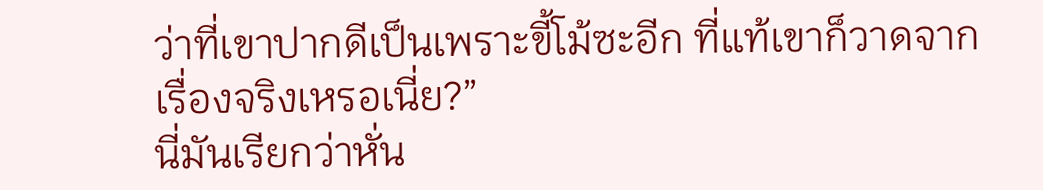ว่าที่เขาปากดีเป็นเพราะขี้โม้ซะอีก ที่แท้เขาก็วาดจากเรื่องจริงเหรอเนี่ย?”
นี่มันเรียกว่าหั่น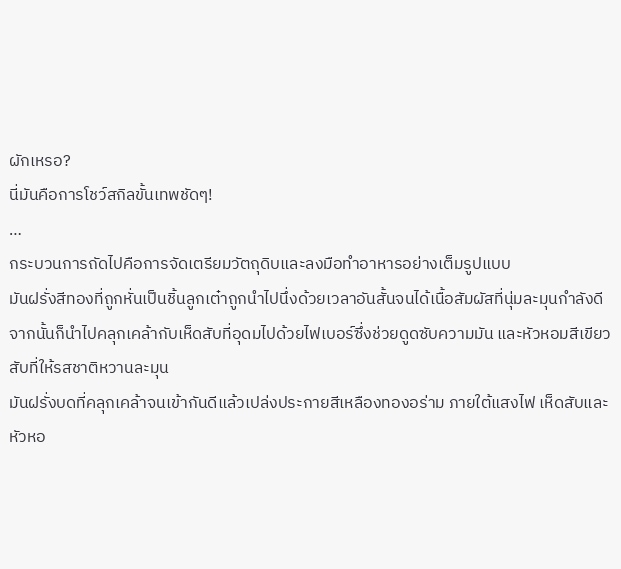ผักเหรอ?
นี่มันคือการโชว์สกิลขั้นเทพชัดๆ!
…
กระบวนการถัดไปคือการจัดเตรียมวัตถุดิบและลงมือทำอาหารอย่างเต็มรูปแบบ
มันฝรั่งสีทองที่ถูกหั่นเป็นชิ้นลูกเต๋าถูกนำไปนึ่งด้วยเวลาอันสั้นจนได้เนื้อสัมผัสที่นุ่มละมุนกำลังดี จากนั้นก็นำไปคลุกเคล้ากับเห็ดสับที่อุดมไปด้วยไฟเบอร์ซึ่งช่วยดูดซับความมัน และหัวหอมสีเขียวสับที่ให้รสชาติหวานละมุน
มันฝรั่งบดที่คลุกเคล้าจนเข้ากันดีแล้วเปล่งประกายสีเหลืองทองอร่าม ภายใต้แสงไฟ เห็ดสับและหัวหอ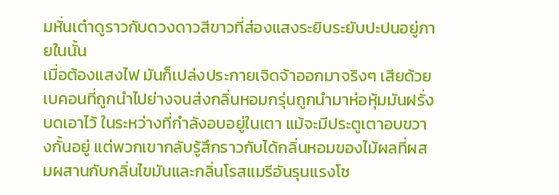มหั่นเต๋าดูราวกับดวงดาวสีขาวที่ส่องแสงระยิบระยับปะปนอยู่ภายในนั้น
เมื่อต้องแสงไฟ มันก็เปล่งประกายเจิดจ้าออกมาจริงๆ เสียด้วย
เบคอนที่ถูกนำไปย่างจนส่งกลิ่นหอมกรุ่นถูกนำมาห่อหุ้มมันฝรั่งบดเอาไว้ ในระหว่างที่กำลังอบอยู่ในเตา แม้จะมีประตูเตาอบขวางกั้นอยู่ แต่พวกเขากลับรู้สึกราวกับได้กลิ่นหอมของไม้ผลที่ผสมผสานกับกลิ่นไขมันและกลิ่นโรสแมรีอันรุนแรงโช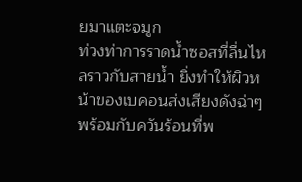ยมาแตะจมูก
ท่วงท่าการราดน้ำซอสที่ลื่นไหลราวกับสายน้ำ ยิ่งทำให้ผิวหน้าของเบคอนส่งเสียงดังฉ่าๆ พร้อมกับควันร้อนที่พ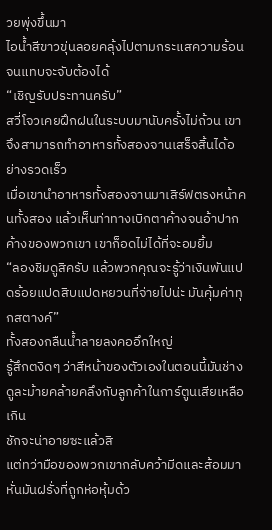วยพุ่งขึ้นมา
ไอน้ำสีขาวขุ่นลอยคลุ้งไปตามกระแสความร้อนจนแทบจะจับต้องได้
“เชิญรับประทานครับ”
สวี่โจวเคยฝึกฝนในระบบมานับครั้งไม่ถ้วน เขาจึงสามารถทำอาหารทั้งสองจานเสร็จสิ้นได้อย่างรวดเร็ว
เมื่อเขานำอาหารทั้งสองจานมาเสิร์ฟตรงหน้าคนทั้งสอง แล้วเห็นท่าทางเบิกตาค้างจนอ้าปากค้างของพวกเขา เขาก็อดไม่ได้ที่จะอมยิ้ม
“ลองชิมดูสิครับ แล้วพวกคุณจะรู้ว่าเงินพันแปดร้อยแปดสิบแปดหยวนที่จ่ายไปน่ะ มันคุ้มค่าทุกสตางค์”
ทั้งสองกลืนน้ำลายลงคออึกใหญ่
รู้สึกตงิดๆ ว่าสีหน้าของตัวเองในตอนนี้มันช่างดูละม้ายคล้ายคลึงกับลูกค้าในการ์ตูนเสียเหลือเกิน
ชักจะน่าอายซะแล้วสิ
แต่ทว่ามือของพวกเขากลับคว้ามีดและส้อมมาหั่นมันฝรั่งที่ถูกห่อหุ้มด้ว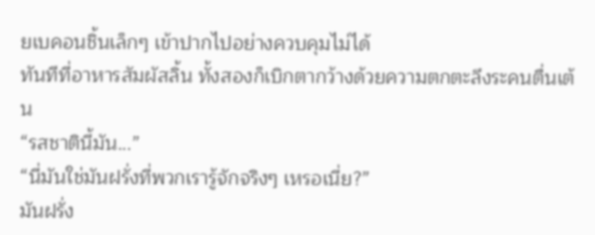ยเบคอนชิ้นเล็กๆ เข้าปากไปอย่างควบคุมไม่ได้
ทันทีที่อาหารสัมผัสลิ้น ทั้งสองก็เบิกตากว้างด้วยความตกตะลึงระคนตื่นเต้น
“รสชาตินี้มัน...”
“นี่มันใช่มันฝรั่งที่พวกเรารู้จักจริงๆ เหรอเนี่ย?”
มันฝรั่ง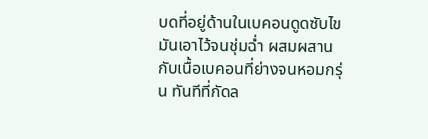บดที่อยู่ด้านในเบคอนดูดซับไขมันเอาไว้จนชุ่มฉ่ำ ผสมผสานกับเนื้อเบคอนที่ย่างจนหอมกรุ่น ทันทีที่กัดล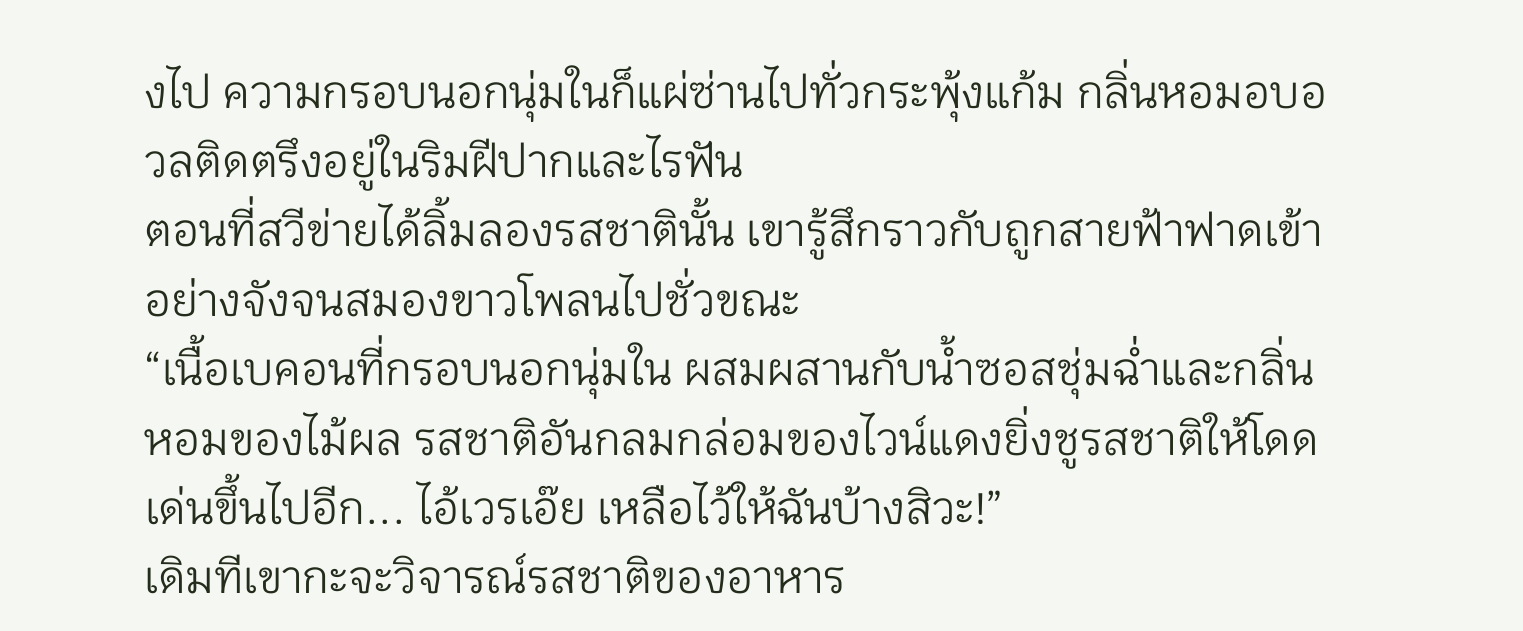งไป ความกรอบนอกนุ่มในก็แผ่ซ่านไปทั่วกระพุ้งแก้ม กลิ่นหอมอบอวลติดตรึงอยู่ในริมฝีปากและไรฟัน
ตอนที่สวีข่ายได้ลิ้มลองรสชาตินั้น เขารู้สึกราวกับถูกสายฟ้าฟาดเข้าอย่างจังจนสมองขาวโพลนไปชั่วขณะ
“เนื้อเบคอนที่กรอบนอกนุ่มใน ผสมผสานกับน้ำซอสชุ่มฉ่ำและกลิ่นหอมของไม้ผล รสชาติอันกลมกล่อมของไวน์แดงยิ่งชูรสชาติให้โดดเด่นขึ้นไปอีก... ไอ้เวรเอ๊ย เหลือไว้ให้ฉันบ้างสิวะ!”
เดิมทีเขากะจะวิจารณ์รสชาติของอาหาร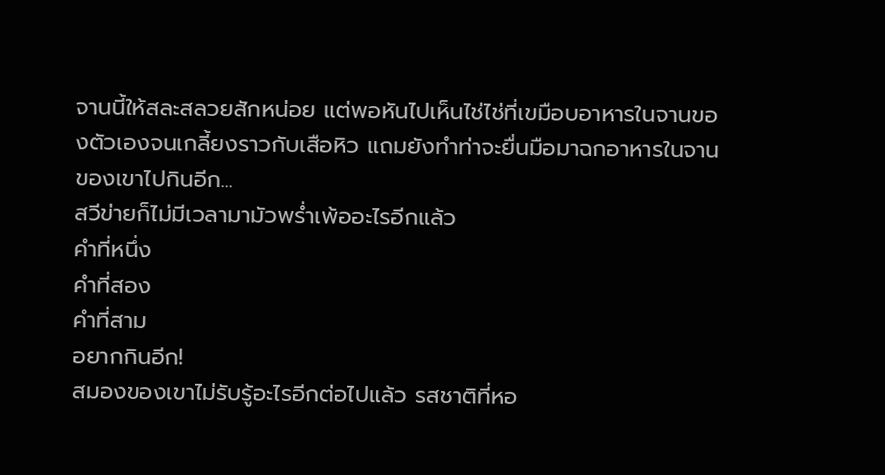จานนี้ให้สละสลวยสักหน่อย แต่พอหันไปเห็นไช่ไช่ที่เขมือบอาหารในจานของตัวเองจนเกลี้ยงราวกับเสือหิว แถมยังทำท่าจะยื่นมือมาฉกอาหารในจานของเขาไปกินอีก...
สวีข่ายก็ไม่มีเวลามามัวพร่ำเพ้ออะไรอีกแล้ว
คำที่หนึ่ง
คำที่สอง
คำที่สาม
อยากกินอีก!
สมองของเขาไม่รับรู้อะไรอีกต่อไปแล้ว รสชาติที่หอ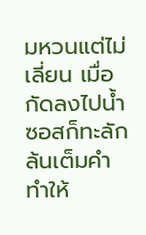มหวนแต่ไม่เลี่ยน เมื่อกัดลงไปน้ำซอสก็ทะลักล้นเต็มคำ ทำให้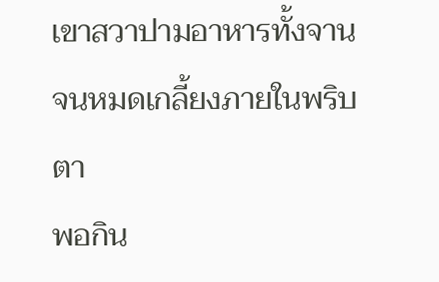เขาสวาปามอาหารทั้งจานจนหมดเกลี้ยงภายในพริบตา
พอกิน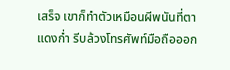เสร็จ เขาก็ทำตัวเหมือนผีพนันที่ตาแดงก่ำ รีบล้วงโทรศัพท์มือถือออก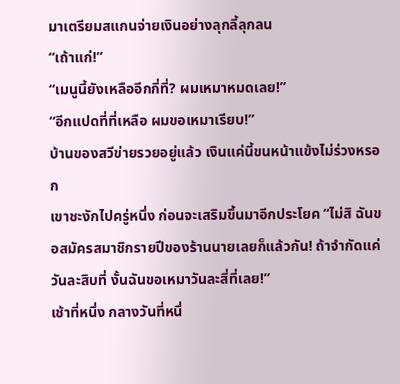มาเตรียมสแกนจ่ายเงินอย่างลุกลี้ลุกลน
“เถ้าแก่!”
“เมนูนี้ยังเหลืออีกกี่ที่? ผมเหมาหมดเลย!”
“อีกแปดที่ที่เหลือ ผมขอเหมาเรียบ!”
บ้านของสวีข่ายรวยอยู่แล้ว เงินแค่นี้ขนหน้าแข้งไม่ร่วงหรอก
เขาชะงักไปครู่หนึ่ง ก่อนจะเสริมขึ้นมาอีกประโยค “ไม่สิ ฉันขอสมัครสมาชิกรายปีของร้านนายเลยก็แล้วกัน! ถ้าจำกัดแค่วันละสิบที่ งั้นฉันขอเหมาวันละสี่ที่เลย!”
เช้าที่หนึ่ง กลางวันที่หนึ่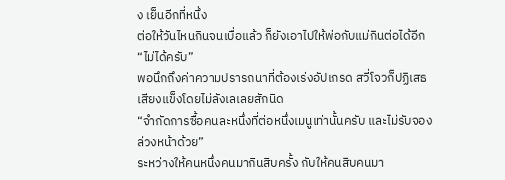ง เย็นอีกที่หนึ่ง
ต่อให้วันไหนกินจนเบื่อแล้ว ก็ยังเอาไปให้พ่อกับแม่กินต่อได้อีก
“ไม่ได้ครับ”
พอนึกถึงค่าความปรารถนาที่ต้องเร่งอัปเกรด สวี่โจวก็ปฏิเสธเสียงแข็งโดยไม่ลังเลเลยสักนิด
“จำกัดการซื้อคนละหนึ่งที่ต่อหนึ่งเมนูเท่านั้นครับ และไม่รับจองล่วงหน้าด้วย”
ระหว่างให้คนหนึ่งคนมากินสิบครั้ง กับให้คนสิบคนมา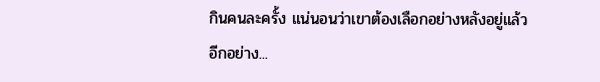กินคนละครั้ง แน่นอนว่าเขาต้องเลือกอย่างหลังอยู่แล้ว
อีกอย่าง...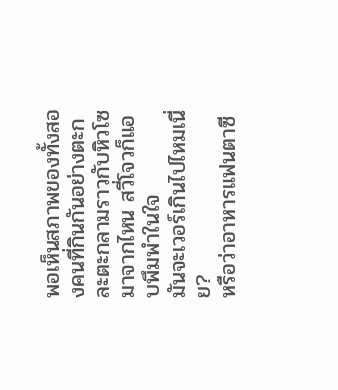พอเห็นสภาพของทั้งสองคนที่กินกันอย่างตะกละตะกลามราวกับหิวโซมาจากไหน สวี่โจวก็แอบพึมพำในใจ
มันจะเวอร์เกินไปไหมเนี่ย?
หรือว่าอาหารแฟนตาซี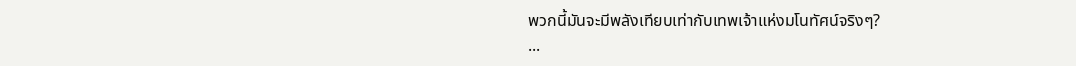พวกนี้มันจะมีพลังเทียบเท่ากับเทพเจ้าแห่งมโนทัศน์จริงๆ?
...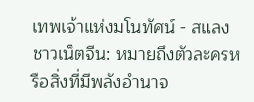เทพเจ้าแห่งมโนทัศน์ - สแลงชาวเน็ตจีน: หมายถึงตัวละครหรือสิ่งที่มีพลังอำนาจ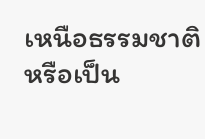เหนือธรรมชาติ หรือเป็น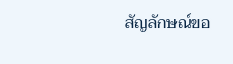สัญลักษณ์ขอ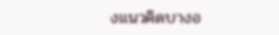งแนวคิดบางอ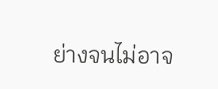ย่างจนไม่อาจ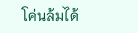โค่นล้มได้